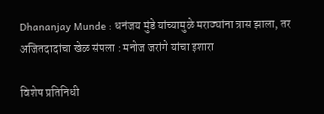Dhananjay Munde : धनंजय मुंडे यांच्यामुळे मराठ्यांना त्रास झाला, तर अजितदादांचा खेळ संपला : मनोज जरांगे यांचा इशारा

विशेष प्रतिनिधी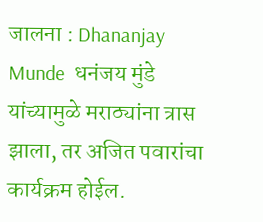जालना : Dhananjay Munde  धनंजय मुंडे यांच्यामुळे मराठ्यांना त्रास झाला, तर अजित पवारांचा कार्यक्रम होईल.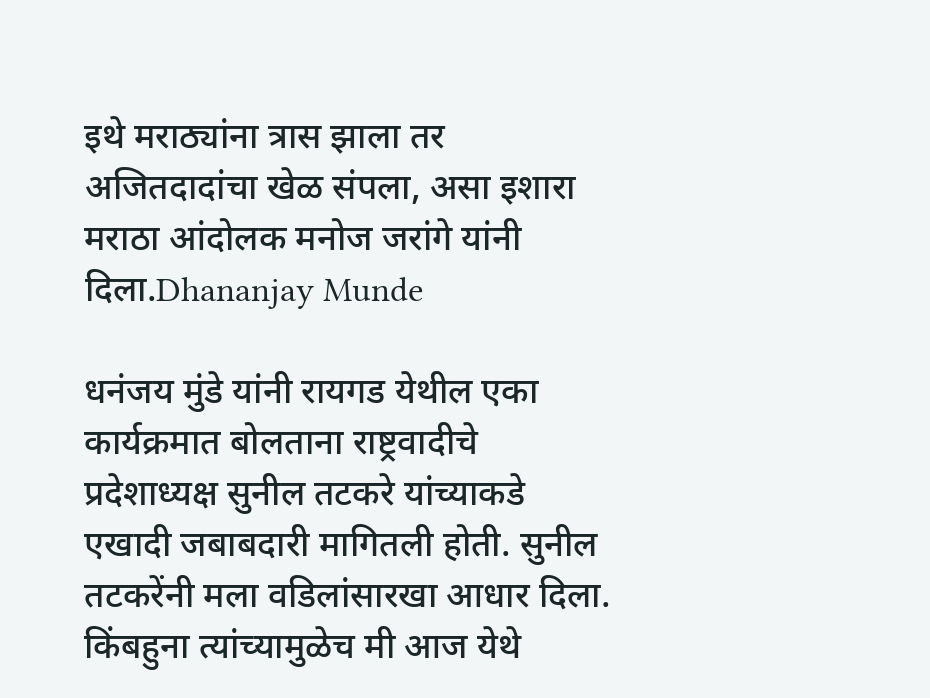इथे मराठ्यांना त्रास झाला तर अजितदादांचा खेळ संपला, असा इशारा मराठा आंदोलक मनोज जरांगे यांनी दिला.Dhananjay Munde

धनंजय मुंडे यांनी रायगड येथील एका कार्यक्रमात बोलताना राष्ट्रवादीचे प्रदेशाध्यक्ष सुनील तटकरे यांच्याकडे एखादी जबाबदारी मागितली होती. सुनील तटकरेंनी मला वडिलांसारखा आधार दिला. किंबहुना त्यांच्यामुळेच मी आज येथे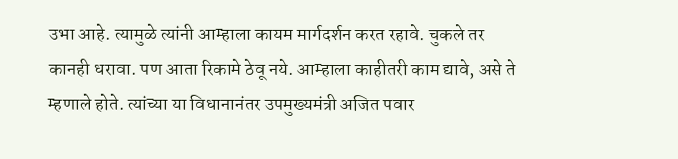उभा आहे. त्यामुळे त्यांनी आम्हाला कायम मार्गदर्शन करत रहावे. चुकले तर कानही धरावा. पण आता रिकामे ठेवू नये. आम्हाला काहीतरी काम द्यावे, असे ते म्हणाले होते. त्यांच्या या विधानानंतर उपमुख्यमंत्री अजित पवार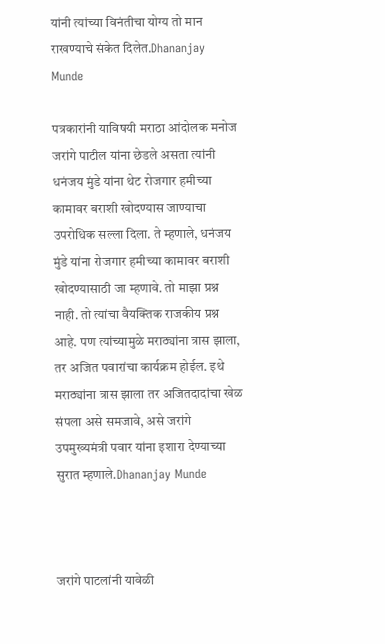यांनी त्यांच्या विनंतीचा योग्य तो मान राखण्याचे संकेत दिलेत.Dhananjay Munde

पत्रकारांनी याविषयी मराठा आंदोलक मनोज जरांगे पाटील यांना छेडले असता त्यांनी धनंजय मुंडे यांना थेट रोजगार हमीच्या कामावर बराशी खोदण्यास जाण्याचा उपरोधिक सल्ला दिला. ते म्हणाले, धनंजय मुंडे यांना रोजगार हमीच्या कामावर बराशी खोदण्यासाठी जा म्हणावे. तो माझा प्रश्न नाही. तो त्यांचा वैयक्तिक राजकीय प्रश्न आहे. पण त्यांच्यामुळे मराठ्यांना त्रास झाला, तर अजित पवारांचा कार्यक्रम होईल. इथे मराठ्यांना त्रास झाला तर अजितदादांचा खेळ संपला असे समजावे, असे जरांगे उपमुख्यमंत्री पवार यांना इशारा देण्याच्या सुरात म्हणाले.Dhananjay Munde



जरांगे पाटलांनी यावेळी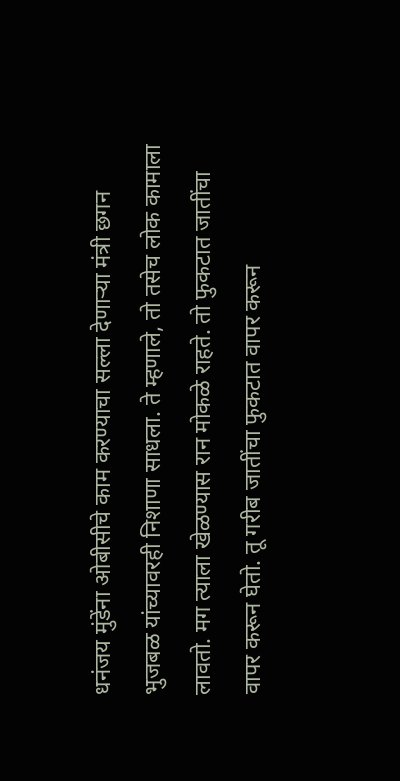धनंजय मुंडेंना ओबीसीचे काम करण्याचा सल्ला देणाऱ्या मंत्री छगन भुजबळ यांच्यावरही निशाणा साधला. ते म्हणाले, तो तसेच लोक कामाला लावतो. मग त्याला खेळण्यास रान मोकळे राहते. तो फुकटात जातींचा वापर करून घेतो. तू गरीब जातींचा फुकटात वापर करून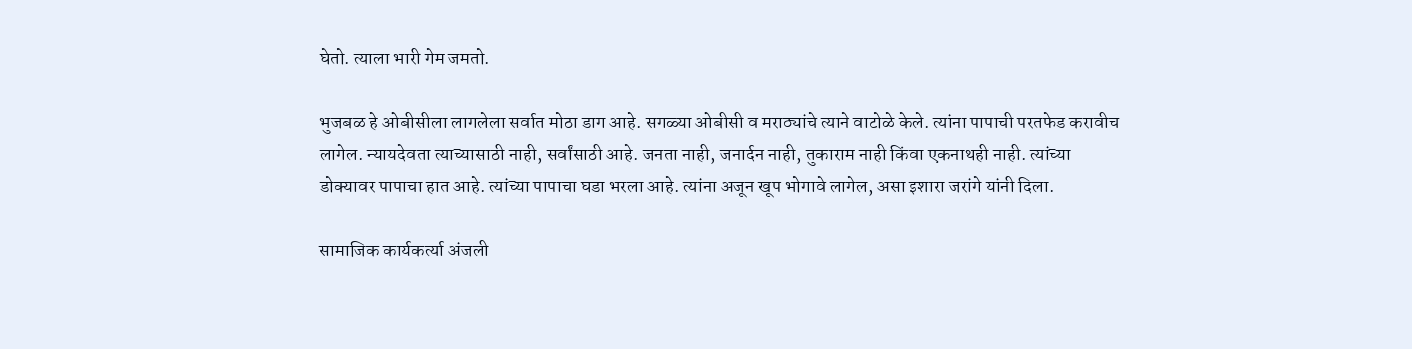घेतो. त्याला भारी गेम जमतो.

भुजबळ हे ओबीसीला लागलेला सर्वात मोठा डाग आहे. सगळ्या ओबीसी व मराठ्यांचे त्याने वाटोळे केले. त्यांना पापाची परतफेड करावीच लागेल. न्यायदेवता त्याच्यासाठी नाही, सर्वांसाठी आहे. जनता नाही, जनार्दन नाही, तुकाराम नाही किंवा एकनाथही नाही. त्यांच्या डोक्यावर पापाचा हात आहे. त्यांच्या पापाचा घडा भरला आहे. त्यांना अजून खूप भोगावे लागेल, असा इशारा जरांगे यांनी दिला.

सामाजिक कार्यकर्त्या अंजली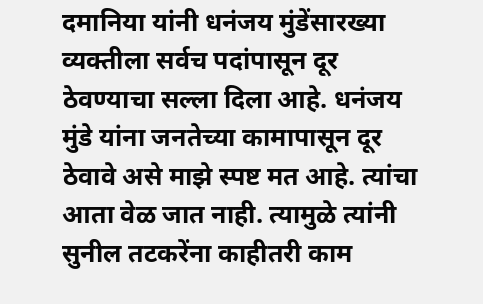दमानिया यांनी धनंजय मुंडेंसारख्या व्यक्तीला सर्वच पदांपासून दूर ठेवण्याचा सल्ला दिला आहे. धनंजय मुंडे यांना जनतेच्या कामापासून दूर ठेवावे असे माझे स्पष्ट मत आहे. त्यांचा आता वेळ जात नाही. त्यामुळे त्यांनी सुनील तटकरेंना काहीतरी काम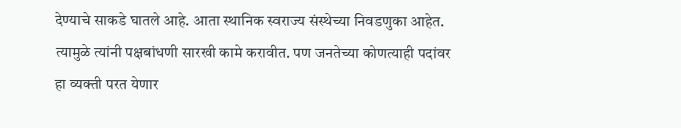देण्याचे साकडे घातले आहे. आता स्थानिक स्वराज्य संस्थेच्या निवडणुका आहेत. त्यामुळे त्यांनी पक्षबांधणी सारखी कामे करावीत. पण जनतेच्या कोणत्याही पदांवर हा व्यक्ती परत येणार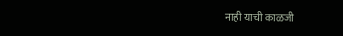नाही याची काळजी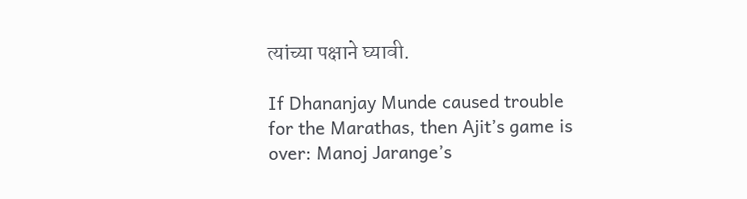त्यांच्या पक्षाने घ्यावी.

If Dhananjay Munde caused trouble for the Marathas, then Ajit’s game is over: Manoj Jarange’s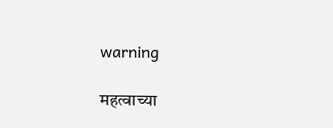warning

महत्वाच्या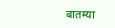बातम्या